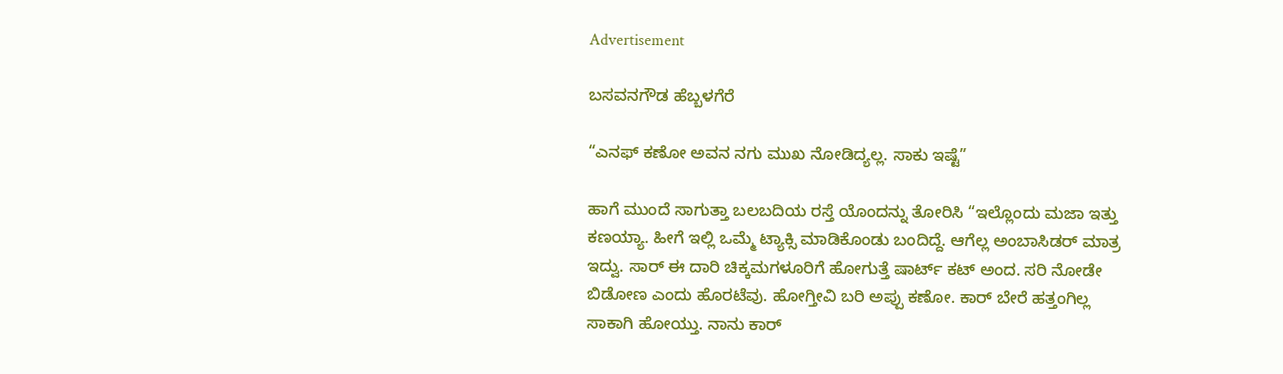Advertisement

ಬಸವನಗೌಡ ಹೆಬ್ಬಳಗೆರೆ

“ಎನಫ್ ಕಣೋ ಅವನ ನಗು ಮುಖ ನೋಡಿದ್ಯಲ್ಲ. ಸಾಕು ಇಷ್ಟೆ”

ಹಾಗೆ ಮುಂದೆ ಸಾಗುತ್ತಾ ಬಲಬದಿಯ ರಸ್ತೆ ಯೊಂದನ್ನು ತೋರಿಸಿ “ಇಲ್ಲೊಂದು ಮಜಾ ಇತ್ತು ಕಣಯ್ಯಾ. ಹೀಗೆ ಇಲ್ಲಿ ಒಮ್ಮೆ ಟ್ಯಾಕ್ಸಿ ಮಾಡಿಕೊಂಡು ಬಂದಿದ್ದೆ. ಆಗೆಲ್ಲ ಅಂಬಾಸಿಡರ್ ಮಾತ್ರ ಇದ್ವು. ಸಾರ್ ಈ ದಾರಿ ಚಿಕ್ಕಮಗಳೂರಿಗೆ ಹೋಗುತ್ತೆ ಷಾರ್ಟ್ ಕಟ್ ಅಂದ. ಸರಿ ನೋಡೇ ಬಿಡೋಣ ಎಂದು ಹೊರಟೆವು. ಹೋಗ್ತೀವಿ ಬರಿ ಅಪ್ಪು ಕಣೋ. ಕಾರ್ ಬೇರೆ ಹತ್ತಂಗಿಲ್ಲ ಸಾಕಾಗಿ ಹೋಯ್ತು. ನಾನು ಕಾರ್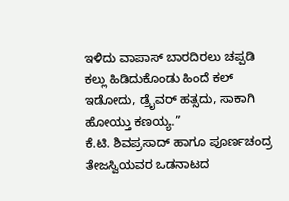ಇಳಿದು ವಾಪಾಸ್ ಬಾರದಿರಲು ಚಪ್ಪಡಿ ಕಲ್ಲು ಹಿಡಿದುಕೊಂಡು ಹಿಂದೆ ಕಲ್ ಇಡೋದು, ಡ್ರೈವರ್ ಹತ್ಸದು, ಸಾಕಾಗಿ ಹೋಯ್ತು ಕಣಯ್ಯ.”
ಕೆ.ಟಿ. ಶಿವಪ್ರಸಾದ್ ಹಾಗೂ ಪೂರ್ಣಚಂದ್ರ ತೇಜಸ್ವಿಯವರ ಒಡನಾಟದ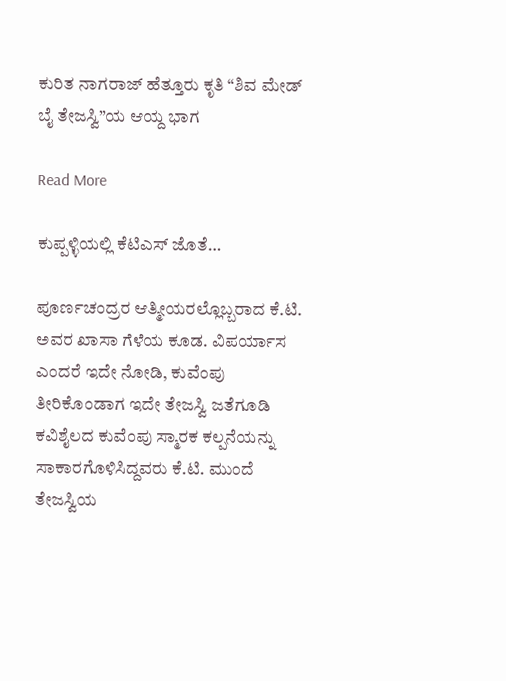ಕುರಿತ ನಾಗರಾಜ್‌ ಹೆತ್ತೂರು ಕೃತಿ “ಶಿವ ಮೇಡ್‌ ಬೈ ತೇಜಸ್ವಿ”ಯ ಆಯ್ದ ಭಾಗ

Read More

ಕುಪ್ಪಳ್ಳಿಯಲ್ಲಿ ಕೆಟಿಎಸ್ ಜೊತೆ…

ಪೂರ್ಣಚಂದ್ರರ ಆತ್ಮೀಯರಲ್ಲೊಬ್ಬರಾದ ಕೆ.ಟಿ. ಅವರ ಖಾಸಾ ಗೆಳೆಯ ಕೂಡ. ವಿಪರ್ಯಾಸ ಎಂದರೆ ಇದೇ ನೋಡಿ, ಕುವೆಂಪು ತೀರಿಕೊಂಡಾಗ ಇದೇ ತೇಜಸ್ವಿ ಜತೆಗೂಡಿ ಕವಿಶೈಲದ ಕುವೆಂಪು ಸ್ಮಾರಕ ಕಲ್ಪನೆಯನ್ನು ಸಾಕಾರಗೊಳಿಸಿದ್ದವರು ಕೆ.ಟಿ. ಮುಂದೆ ತೇಜಸ್ವಿಯ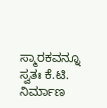ಸ್ಮಾರಕವನ್ನೂ ಸ್ವತಃ ಕೆ.ಟಿ. ನಿರ್ಮಾಣ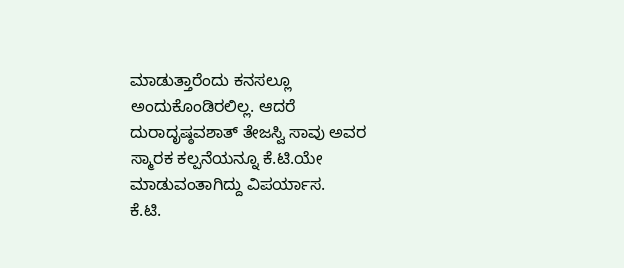ಮಾಡುತ್ತಾರೆಂದು ಕನಸಲ್ಲೂ ಅಂದುಕೊಂಡಿರಲಿಲ್ಲ. ಆದರೆ ದುರಾದೃಷ್ಠವಶಾತ್ ತೇಜಸ್ವಿ ಸಾವು ಅವರ ಸ್ಮಾರಕ ಕಲ್ಪನೆಯನ್ನೂ ಕೆ.ಟಿ.ಯೇ ಮಾಡುವಂತಾಗಿದ್ದು ವಿಪರ್ಯಾಸ.
ಕೆ.ಟಿ.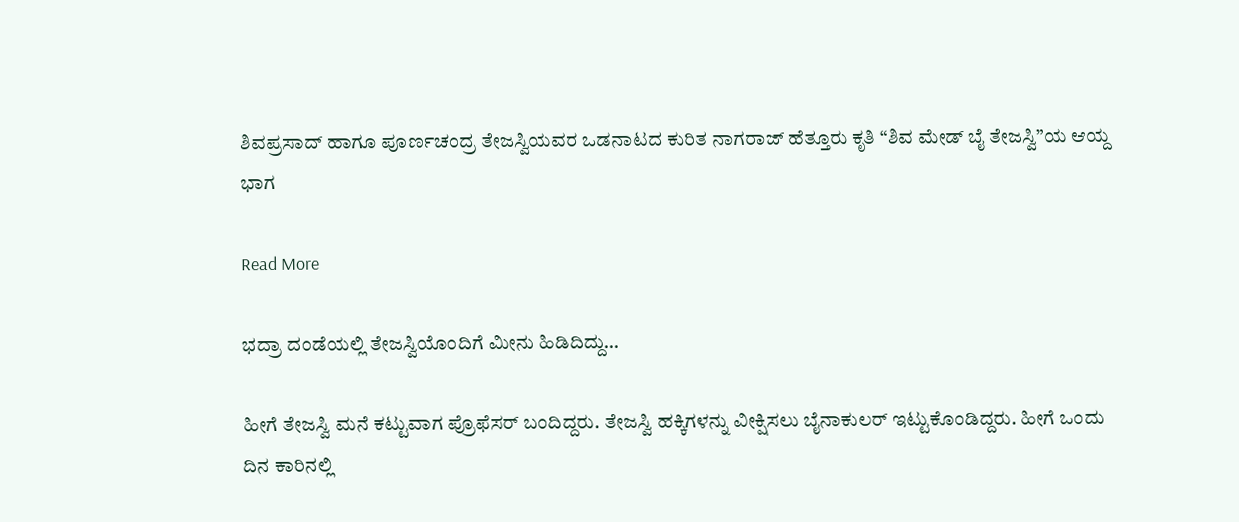ಶಿವಪ್ರಸಾದ್ ಹಾಗೂ ಪೂರ್ಣಚಂದ್ರ ತೇಜಸ್ವಿಯವರ ಒಡನಾಟದ ಕುರಿತ ನಾಗರಾಜ್‌ ಹೆತ್ತೂರು ಕೃತಿ “ಶಿವ ಮೇಡ್‌ ಬೈ ತೇಜಸ್ವಿ”ಯ ಆಯ್ದ ಭಾಗ

Read More

ಭದ್ರಾ ದಂಡೆಯಲ್ಲಿ ತೇಜಸ್ವಿಯೊಂದಿಗೆ ಮೀನು ಹಿಡಿದಿದ್ದು…

ಹೀಗೆ ತೇಜಸ್ವಿ ಮನೆ ಕಟ್ಟುವಾಗ ಪ್ರೊಫೆಸರ್ ಬಂದಿದ್ದರು. ತೇಜಸ್ವಿ ಹಕ್ಕಿಗಳನ್ನು ವೀಕ್ಷಿಸಲು ಬೈನಾಕುಲರ್ ಇಟ್ಟುಕೊಂಡಿದ್ದರು. ಹೀಗೆ ಒಂದು ದಿನ ಕಾರಿನಲ್ಲಿ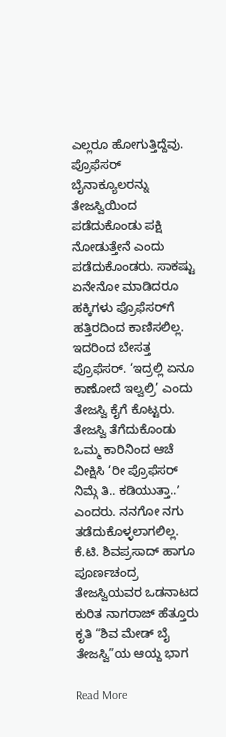ಎಲ್ಲರೂ ಹೋಗುತ್ತಿದ್ದೆವು. ಪ್ರೊಫೆಸರ್ ಬೈನಾಕ್ಯೂಲರನ್ನು ತೇಜಸ್ವಿಯಿಂದ ಪಡೆದುಕೊಂಡು ಪಕ್ಷಿ ನೋಡುತ್ತೇನೆ ಎಂದು ಪಡೆದುಕೊಂಡರು. ಸಾಕಷ್ಟು ಏನೇನೋ ಮಾಡಿದರೂ ಹಕ್ಕಿಗಳು ಪ್ರೊಫೆಸರ್‌ಗೆ ಹತ್ತಿರದಿಂದ ಕಾಣಿಸಲಿಲ್ಲ. ಇದರಿಂದ ಬೇಸತ್ತ ಪ್ರೊಫೆಸರ್. ‘ಇದ್ರಲ್ಲಿ ಏನೂ ಕಾಣೋದೆ ಇಲ್ವಲ್ರಿ’ ಎಂದು ತೇಜಸ್ವಿ ಕೈಗೆ ಕೊಟ್ಟರು. ತೇಜಸ್ವಿ ತೆಗೆದುಕೊಂಡು ಒಮ್ಮ ಕಾರಿನಿಂದ ಆಚೆ ವೀಕ್ಷಿಸಿ ‘ರೀ ಪ್ರೊಫೆಸರ್ ನಿಮ್ಗೆ ತಿ.. ಕಡಿಯುತ್ತಾ..ʼ ಎಂದರು. ನನಗೋ ನಗು ತಡೆದುಕೊಳ್ಳಲಾಗಲಿಲ್ಲ.
ಕೆ.ಟಿ. ಶಿವಪ್ರಸಾದ್ ಹಾಗೂ ಪೂರ್ಣಚಂದ್ರ ತೇಜಸ್ವಿಯವರ ಒಡನಾಟದ ಕುರಿತ ನಾಗರಾಜ್‌ ಹೆತ್ತೂರು ಕೃತಿ “ಶಿವ ಮೇಡ್‌ ಬೈ ತೇಜಸ್ವಿ”ಯ ಆಯ್ದ ಭಾಗ

Read More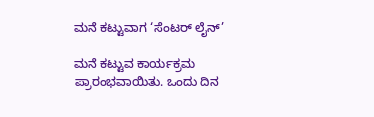ಮನೆ ಕಟ್ಟುವಾಗ ‘ಸೆಂಟರ್ ಲೈನ್’

ಮನೆ ಕಟ್ಟುವ ಕಾರ್ಯಕ್ರಮ ಪ್ರಾರಂಭವಾಯಿತು. ಒಂದು ದಿನ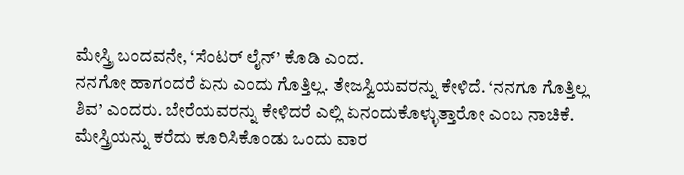ಮೇಸ್ತ್ರಿ ಬಂದವನೇ, ‘ಸೆಂಟರ್ ಲೈನ್’ ಕೊಡಿ ಎಂದ.
ನನಗೋ ಹಾಗಂದರೆ ಏನು ಎಂದು ಗೊತ್ತಿಲ್ಲ. ತೇಜಸ್ವಿಯವರನ್ನು ಕೇಳಿದೆ. ‘ನನಗೂ ಗೊತ್ತಿಲ್ಲ ಶಿವ’ ಎಂದರು. ಬೇರೆಯವರನ್ನು ಕೇಳಿದರೆ ಎಲ್ಲಿ ಏನಂದುಕೊಳ್ಳುತ್ತಾರೋ ಎಂಬ ನಾಚಿಕೆ. ಮೇಸ್ತ್ರಿಯನ್ನು ಕರೆದು ಕೂರಿಸಿಕೊಂಡು ಒಂದು ವಾರ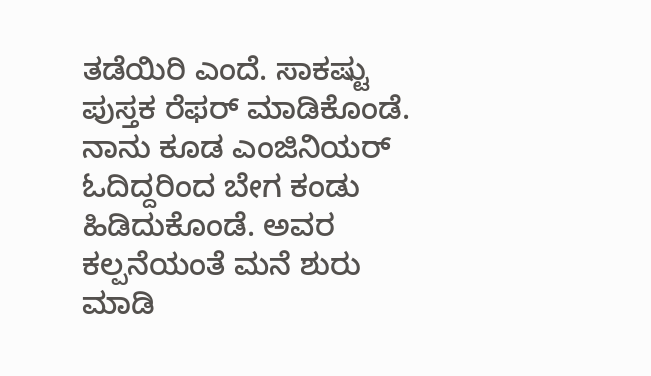ತಡೆಯಿರಿ ಎಂದೆ. ಸಾಕಷ್ಟು ಪುಸ್ತಕ ರೆಫರ್ ಮಾಡಿಕೊಂಡೆ. ನಾನು ಕೂಡ ಎಂಜಿನಿಯರ್ ಓದಿದ್ದರಿಂದ ಬೇಗ ಕಂಡು ಹಿಡಿದುಕೊಂಡೆ. ಅವರ ಕಲ್ಪನೆಯಂತೆ ಮನೆ ಶುರು ಮಾಡಿ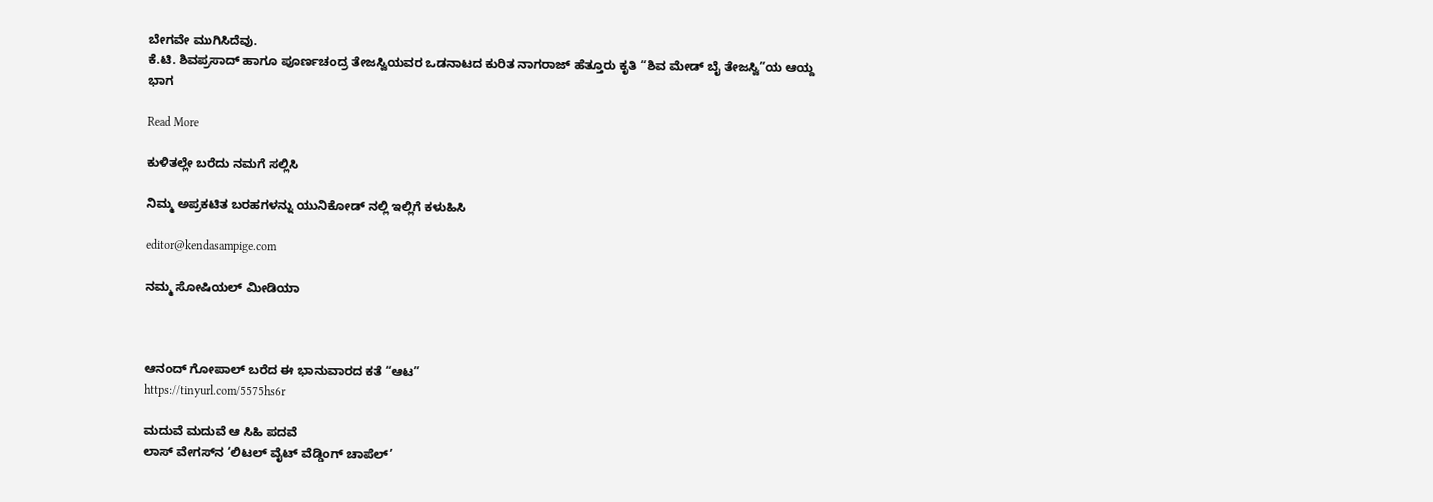ಬೇಗವೇ ಮುಗಿಸಿದೆವು.
ಕೆ.ಟಿ. ಶಿವಪ್ರಸಾದ್ ಹಾಗೂ ಪೂರ್ಣಚಂದ್ರ ತೇಜಸ್ವಿಯವರ ಒಡನಾಟದ ಕುರಿತ ನಾಗರಾಜ್‌ ಹೆತ್ತೂರು ಕೃತಿ “ಶಿವ ಮೇಡ್‌ ಬೈ ತೇಜಸ್ವಿ”ಯ ಆಯ್ದ ಭಾಗ

Read More

ಕುಳಿತಲ್ಲೇ ಬರೆದು ನಮಗೆ ಸಲ್ಲಿಸಿ

ನಿಮ್ಮ ಅಪ್ರಕಟಿತ ಬರಹಗಳನ್ನು ಯುನಿಕೋಡ್ ನಲ್ಲಿ ಇಲ್ಲಿಗೆ ಕಳುಹಿಸಿ

editor@kendasampige.com

ನಮ್ಮ ಸೋಷಿಯಲ್‌ ಮೀಡಿಯಾ



ಆನಂದ್‌ ಗೋಪಾಲ್‌ ಬರೆದ ಈ ಭಾನುವಾರದ ಕತೆ “ಆಟ”
https://tinyurl.com/5575hs6r

ಮದುವೆ ಮದುವೆ ಆ ಸಿಹಿ ಪದವೆ
ಲಾಸ್‌ ವೇಗಸ್‌ನ ‘ಲಿಟಲ್ ವೈಟ್ ವೆಡ್ಡಿಂಗ್ ಚಾಪೆಲ್’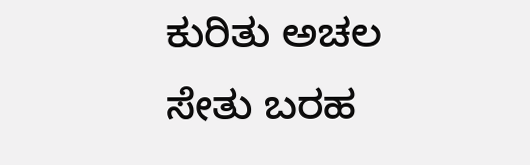ಕುರಿತು ಅಚಲ ಸೇತು ಬರಹ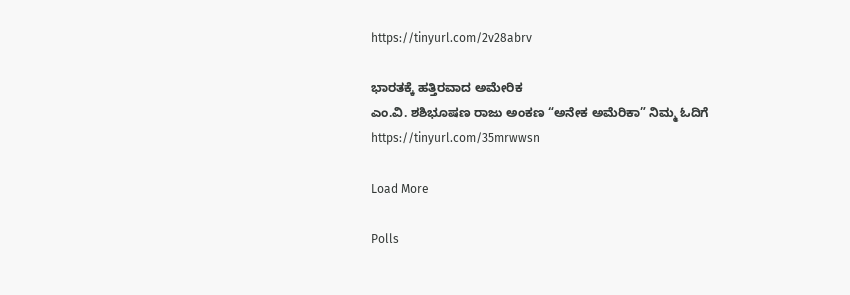https://tinyurl.com/2v28abrv

ಭಾರತಕ್ಕೆ ಹತ್ತಿರವಾದ ಅಮೇರಿಕ
ಎಂ.ವಿ. ಶಶಿಭೂಷಣ ರಾಜು ಅಂಕಣ “ಅನೇಕ ಅಮೆರಿಕಾ” ನಿಮ್ಮ ಓದಿಗೆ
https://tinyurl.com/35mrwwsn

Load More

Polls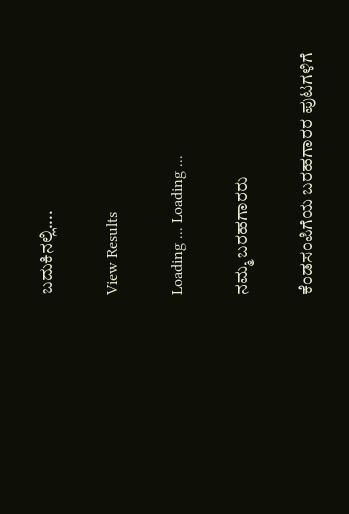ಬದುಕಿನಲ್ಲಿ....

View Results

Loading ... Loading ...

ನಮ್ಮ ಬರಹಗಾರರು

ಕೆಂಡಸಂಪಿಗೆಯ ಬರಹಗಾರರ ಪುಟಗಳಿಗೆ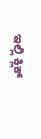ಇಲ್ಲಿ ಕ್ಲಿಕ್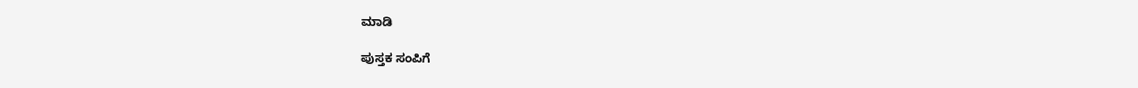ಮಾಡಿ

ಪುಸ್ತಕ ಸಂಪಿಗೆ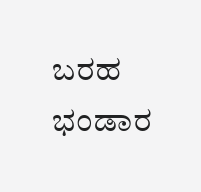ಬರಹ ಭಂಡಾರ